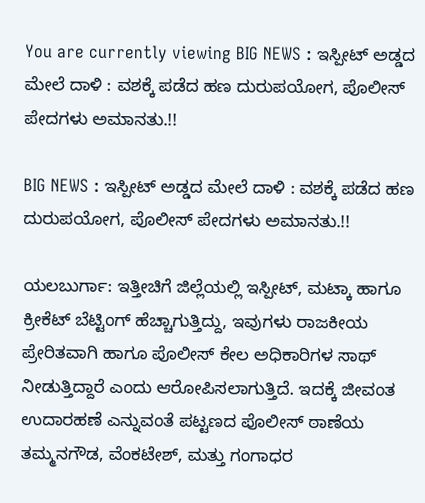You are currently viewing BIG NEWS : ಇಸ್ಪೀಟ್ ಅಡ್ಡದ ಮೇಲೆ ದಾಳಿ : ವಶಕ್ಕೆ ಪಡೆದ ಹಣ ದುರುಪಯೋಗ, ಪೊಲೀಸ್ ಪೇದಗಳು ಅಮಾನತು.!!

BIG NEWS : ಇಸ್ಪೀಟ್ ಅಡ್ಡದ ಮೇಲೆ ದಾಳಿ : ವಶಕ್ಕೆ ಪಡೆದ ಹಣ ದುರುಪಯೋಗ, ಪೊಲೀಸ್ ಪೇದಗಳು ಅಮಾನತು.!!

ಯಲಬುರ್ಗಾ: ಇತ್ತೀಚಿಗೆ ಜಿಲ್ಲೆಯಲ್ಲಿ ಇಸ್ಪೀಟ್, ಮಟ್ಕಾ ಹಾಗೂ ಕ್ರೀಕೆಟ್ ಬೆಟ್ಟಿಂಗ್ ಹೆಚ್ಚಾಗುತ್ತಿದ್ದು, ಇವುಗಳು ರಾಜಕೀಯ ಪ್ರೇರಿತವಾಗಿ ಹಾಗೂ ಪೊಲೀಸ್ ಕೇಲ ಅಧಿಕಾರಿಗಳ ಸಾಥ್ ನೀಡುತ್ತಿದ್ದಾರೆ ಎಂದು ಆರೋಪಿಸಲಾಗುತ್ತಿದೆ. ಇದಕ್ಕೆ ಜೀವಂತ ಉದಾರಹಣೆ ಎನ್ನುವಂತೆ ಪಟ್ಟಣದ ಪೊಲೀಸ್ ಠಾಣೆಯ ತಮ್ಮನಗೌಡ, ವೆಂಕಟೇಶ್‌, ಮತ್ತು ಗಂಗಾಧರ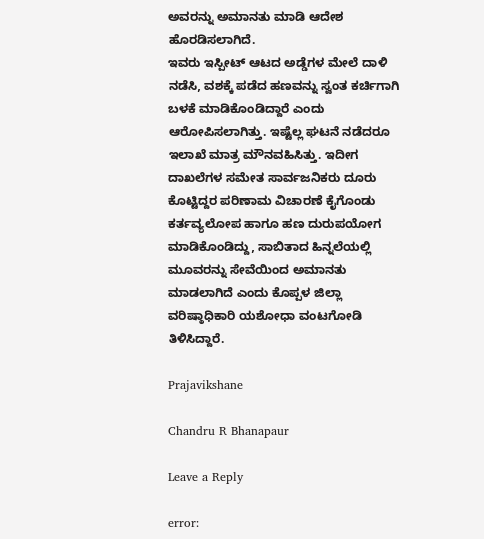ಅವರನ್ನು ಅಮಾನತು ಮಾಡಿ ಆದೇಶ ಹೊರಡಿಸಲಾಗಿದೆ.
ಇವರು ಇಸ್ಪೀಟ್ ಆಟದ ಅಡ್ಡೆಗಳ ಮೇಲೆ ದಾಳಿ ನಡೆಸಿ, ವಶಕ್ಕೆ ಪಡೆದ ಹಣವನ್ನು ಸ್ವಂತ ಕರ್ಚಿಗಾಗಿ ಬಳಕೆ ಮಾಡಿಕೊಂಡಿದ್ದಾರೆ ಎಂದು ಆರೋಪಿಸಲಾಗಿತ್ತು. ಇಷ್ಟೆಲ್ಲ ಘಟನೆ ನಡೆದರೂ ಇಲಾಖೆ ಮಾತ್ರ ಮೌನವಹಿಸಿತ್ತು. ಇದೀಗ ದಾಖಲೆಗಳ ಸಮೇತ ಸಾರ್ವಜನಿಕರು ದೂರು ಕೊಟ್ಟಿದ್ದರ ಪರಿಣಾಮ ವಿಚಾರಣೆ ಕೈಗೊಂಡು ಕರ್ತವ್ಯಲೋಪ ಹಾಗೂ ಹಣ ದುರುಪಯೋಗ ಮಾಡಿಕೊಂಡಿದ್ದು, ಸಾಬಿತಾದ ಹಿನ್ನಲೆಯಲ್ಲಿ ಮೂವರನ್ನು ಸೇವೆಯಿಂದ ಅಮಾನತು ಮಾಡಲಾಗಿದೆ ಎಂದು ಕೊಪ್ಪಳ ಜಿಲ್ಲಾ ವರಿಷ್ಠಾಧಿಕಾರಿ ಯಶೋಧಾ ವಂಟಗೋಡಿ ತಿಳಿಸಿದ್ದಾರೆ.

Prajavikshane

Chandru R Bhanapaur

Leave a Reply

error: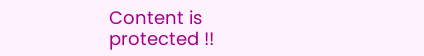Content is protected !!